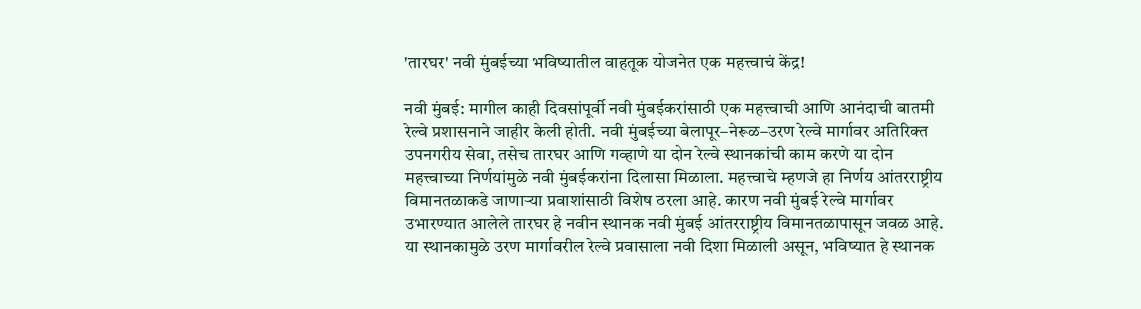'तारघर' नवी मुंबईच्या भविष्यातील वाहतूक योजनेत एक महत्त्वाचं केंद्र!

नवी मुंबई: मागील काही दिवसांपूर्वी नवी मुंबईकरांसाठी एक महत्त्वाची आणि आनंदाची बातमी रेल्वे प्रशासनाने जाहीर केली होती. नवी मुंबईच्या बेलापूर–नेरूळ–उरण रेल्वे मार्गावर अतिरिक्त उपनगरीय सेवा, तसेच तारघर आणि गव्हाणे या दोन रेल्वे स्थानकांची काम करणे या दोन महत्त्वाच्या निर्णयांमुळे नवी मुंबईकरांना दिलासा मिळाला. महत्त्वाचे म्हणजे हा निर्णय आंतरराष्ट्रीय विमानतळाकडे जाणाऱ्या प्रवाशांसाठी विशेष ठरला आहे. कारण नवी मुंबई रेल्वे मार्गावर उभारण्यात आलेले तारघर हे नवीन स्थानक नवी मुंबई आंतरराष्ट्रीय विमानतळापासून जवळ आहे. या स्थानकामुळे उरण मार्गावरील रेल्वे प्रवासाला नवी दिशा मिळाली असून, भविष्यात हे स्थानक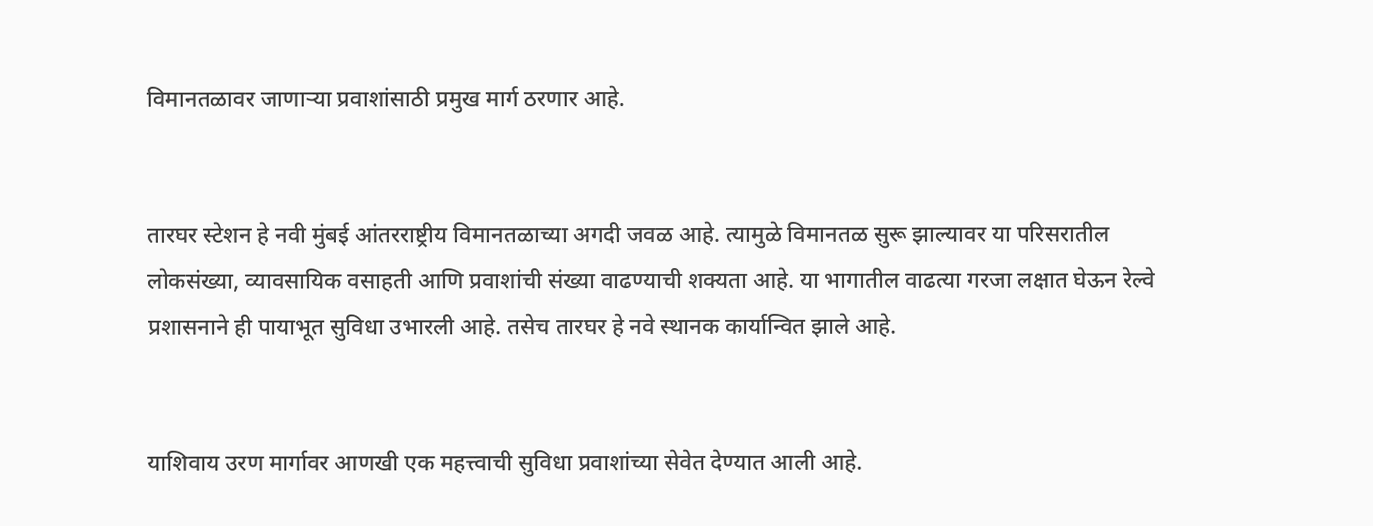विमानतळावर जाणाऱ्या प्रवाशांसाठी प्रमुख मार्ग ठरणार आहे.


तारघर स्टेशन हे नवी मुंबई आंतरराष्ट्रीय विमानतळाच्या अगदी जवळ आहे. त्यामुळे विमानतळ सुरू झाल्यावर या परिसरातील लोकसंख्या, व्यावसायिक वसाहती आणि प्रवाशांची संख्या वाढण्याची शक्यता आहे. या भागातील वाढत्या गरजा लक्षात घेऊन रेल्वे प्रशासनाने ही पायाभूत सुविधा उभारली आहे. तसेच तारघर हे नवे स्थानक कार्यान्वित झाले आहे.


याशिवाय उरण मार्गावर आणखी एक महत्त्वाची सुविधा प्रवाशांच्या सेवेत देण्यात आली आहे.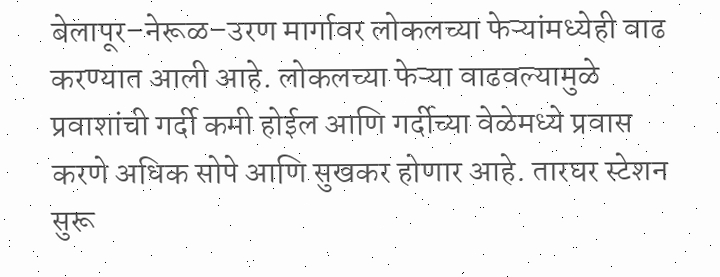बेलापूर–नेरूळ–उरण मार्गावर लोकलच्या फेऱ्यांमध्येही वाढ करण्यात आली आहे. लोकलच्या फेऱ्या वाढवल्यामुळे प्रवाशांची गर्दी कमी होईल आणि गर्दीच्या वेळेमध्ये प्रवास करणे अधिक सोपे आणि सुखकर होणार आहे. तारघर स्टेशन सुरू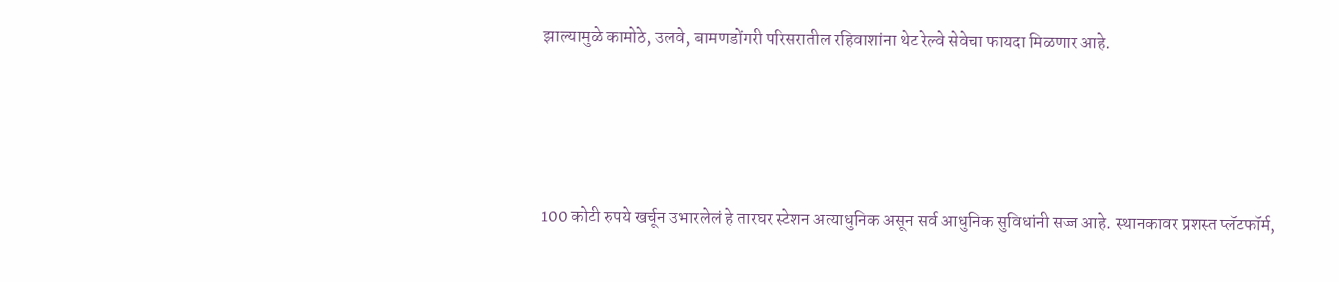झाल्यामुळे कामोठे, उलवे, बामणडोंगरी परिसरातील रहिवाशांना थेट रेल्वे सेवेचा फायदा मिळणार आहे.




100 कोटी रुपये खर्चून उभारलेलं हे तारघर स्टेशन अत्याधुनिक असून सर्व आधुनिक सुविधांनी सज्ज आहे. स्थानकावर प्रशस्त प्लॅटफॉर्म,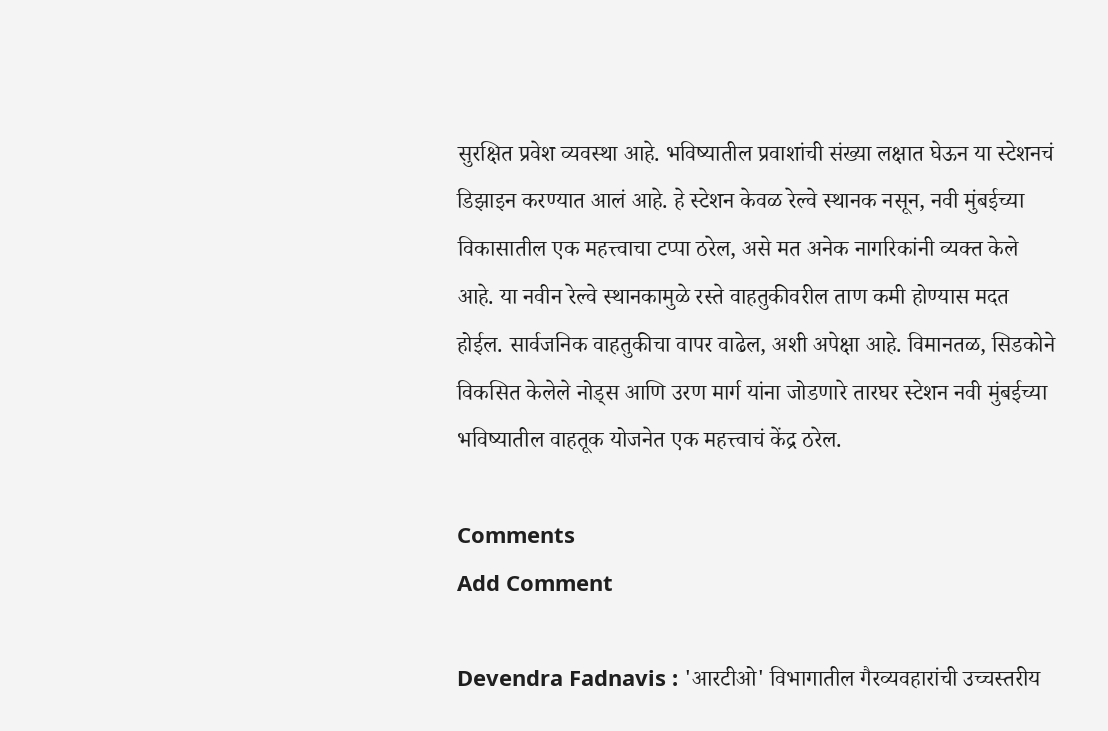सुरक्षित प्रवेश व्यवस्था आहे. भविष्यातील प्रवाशांची संख्या लक्षात घेऊन या स्टेशनचं डिझाइन करण्यात आलं आहे. हे स्टेशन केवळ रेल्वे स्थानक नसून, नवी मुंबईच्या विकासातील एक महत्त्वाचा टप्पा ठरेल, असे मत अनेक नागरिकांनी व्यक्त केले आहे. या नवीन रेल्वे स्थानकामुळे रस्ते वाहतुकीवरील ताण कमी होण्यास मदत होईल. सार्वजनिक वाहतुकीचा वापर वाढेल, अशी अपेक्षा आहे. विमानतळ, सिडकोने विकसित केलेले नोड्स आणि उरण मार्ग यांना जोडणारे तारघर स्टेशन नवी मुंबईच्या भविष्यातील वाहतूक योजनेत एक महत्त्वाचं केंद्र ठरेल.

Comments
Add Comment

Devendra Fadnavis : 'आरटीओ' विभागातील गैरव्यवहारांची उच्चस्तरीय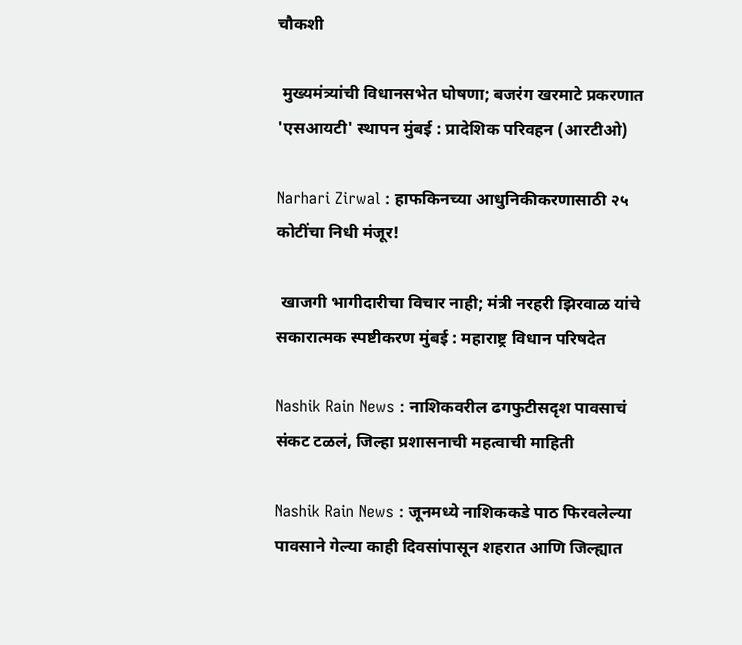चौकशी

 मुख्यमंत्र्यांची विधानसभेत घोषणा; बजरंग खरमाटे प्रकरणात 'एसआयटी' स्थापन मुंबई : प्रादेशिक परिवहन (आरटीओ)

Narhari Zirwal : हाफकिनच्या आधुनिकीकरणासाठी २५ कोटींचा निधी मंजूर!

 खाजगी भागीदारीचा विचार नाही; मंत्री नरहरी झिरवाळ यांचे सकारात्मक स्पष्टीकरण मुंबई : महाराष्ट्र विधान परिषदेत

Nashik Rain News : नाशिकवरील ढगफुटीसदृश पावसाचं संकट टळलं, जिल्हा प्रशासनाची महत्वाची माहिती

Nashik Rain News : जूनमध्ये नाशिककडे पाठ फिरवलेल्या पावसाने गेल्या काही दिवसांपासून शहरात आणि जिल्ह्यात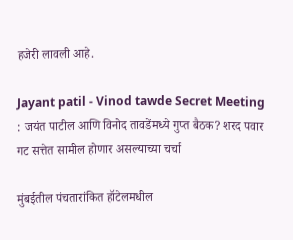हजेरी लावली आहे.

Jayant patil - Vinod tawde Secret Meeting : जयंत पाटील आणि विनोद तावडेंमध्ये गुप्त बैठक? शरद पवार गट सत्तेत सामील होणार असल्याच्या चर्चा

मुंबईतील पंचतारांकित हॉटेलमधील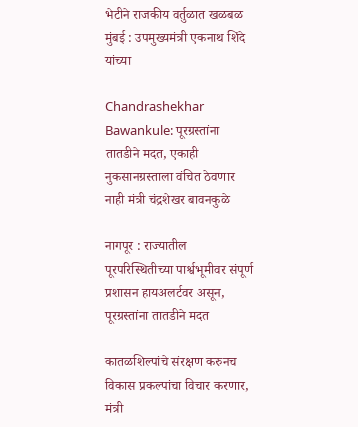भेटीने राजकीय वर्तुळात खळबळ मुंबई : उपमुख्यमंत्री एकनाथ शिंदे यांच्या

Chandrashekhar Bawankule: पूरग्रस्तांना तातडीने मदत, एकाही नुकसानग्रस्ताला वंचित ठेवणार नाही मंत्री चंद्रशेखर बावनकुळे

नागपूर : राज्यातील पूरपरिस्थितीच्या पार्श्वभूमीवर संपूर्ण प्रशासन हायअलर्टवर असून, पूरग्रस्तांना तातडीने मदत

कातळशिल्पांचे संरक्षण करुनच विकास प्रकल्पांचा विचार करणार, मंत्री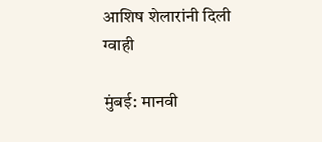आशिष शेलारांनी दिली ग्वाही

मुंबई: मानवी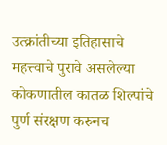उत्क्रांतीच्या इतिहासाचे महत्त्वाचे पुरावे असलेल्या कोकणातील कातळ शिल्पांचे पुर्ण संरक्षण करुनच